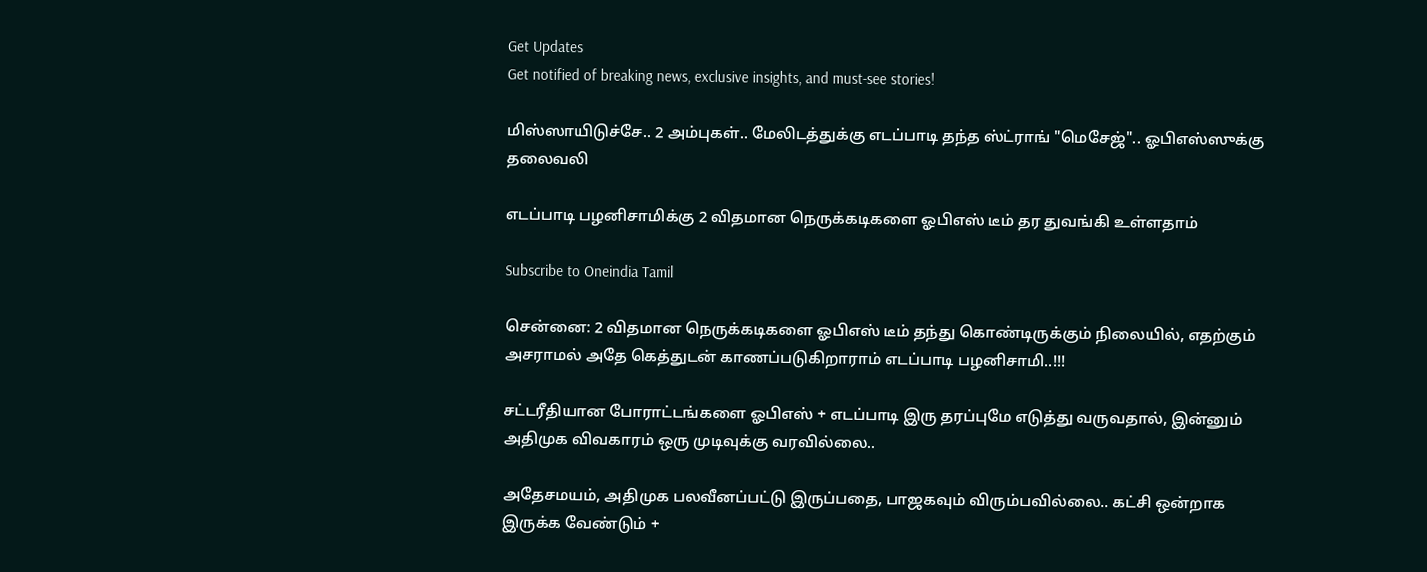Get Updates
Get notified of breaking news, exclusive insights, and must-see stories!

மிஸ்ஸாயிடுச்சே.. 2 அம்புகள்.. மேலிடத்துக்கு எடப்பாடி தந்த ஸ்ட்ராங் "மெசேஜ்".. ஓபிஎஸ்ஸுக்கு தலைவலி

எடப்பாடி பழனிசாமிக்கு 2 விதமான நெருக்கடிகளை ஓபிஎஸ் டீம் தர துவங்கி உள்ளதாம்

Subscribe to Oneindia Tamil

சென்னை: 2 விதமான நெருக்கடிகளை ஓபிஎஸ் டீம் தந்து கொண்டிருக்கும் நிலையில், எதற்கும் அசராமல் அதே கெத்துடன் காணப்படுகிறாராம் எடப்பாடி பழனிசாமி..!!!

சட்டரீதியான போராட்டங்களை ஓபிஎஸ் + எடப்பாடி இரு தரப்புமே எடுத்து வருவதால், இன்னும் அதிமுக விவகாரம் ஒரு முடிவுக்கு வரவில்லை..

அதேசமயம், அதிமுக பலவீனப்பட்டு இருப்பதை, பாஜகவும் விரும்பவில்லை.. கட்சி ஒன்றாக இருக்க வேண்டும் +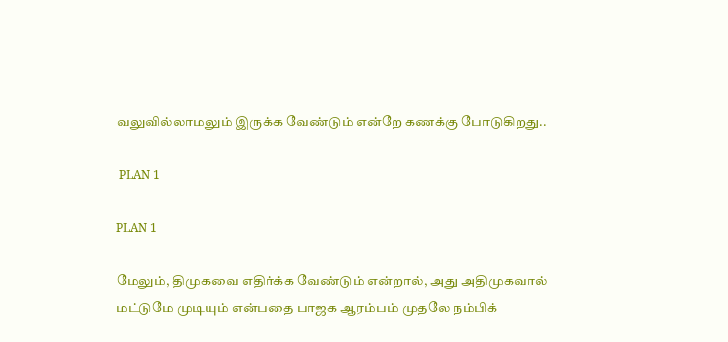வலுவில்லாமலும் இருக்க வேண்டும் என்றே கணக்கு போடுகிறது..

 PLAN 1

PLAN 1

மேலும், திமுகவை எதிர்க்க வேண்டும் என்றால், அது அதிமுகவால் மட்டுமே முடியும் என்பதை பாஜக ஆரம்பம் முதலே நம்பிக்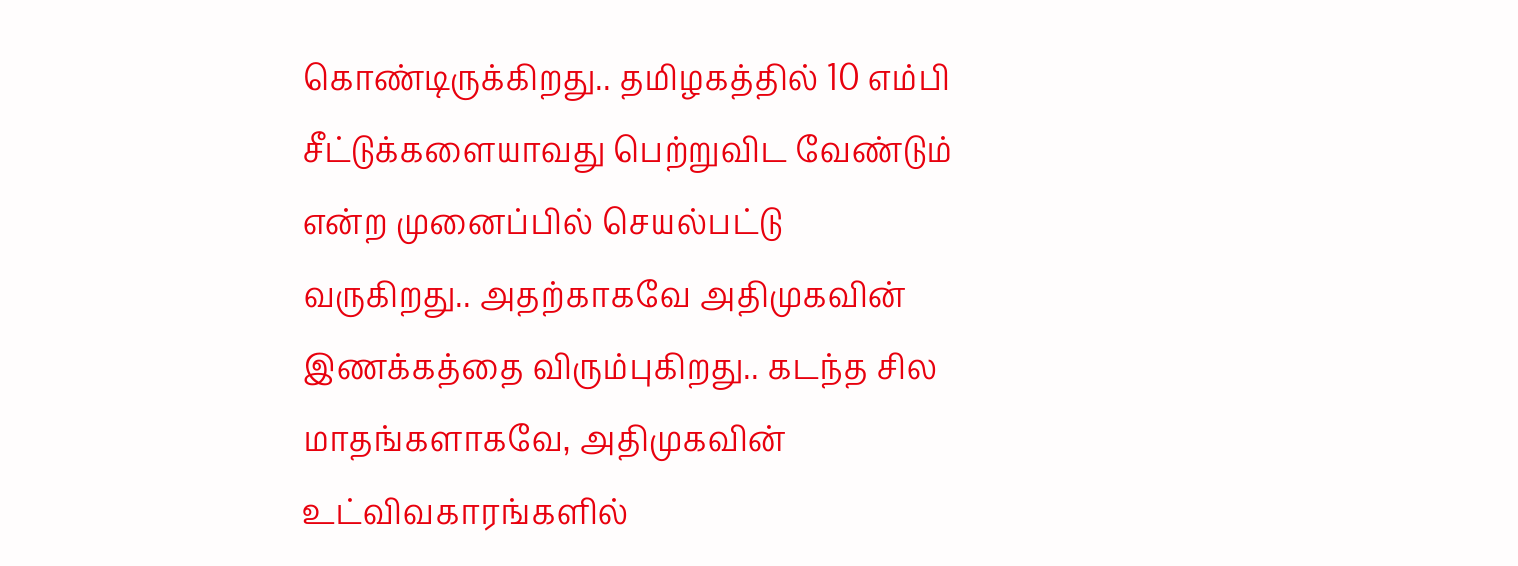கொண்டிருக்கிறது.. தமிழகத்தில் 10 எம்பி சீட்டுக்களையாவது பெற்றுவிட வேண்டும் என்ற முனைப்பில் செயல்பட்டு வருகிறது.. அதற்காகவே அதிமுகவின் இணக்கத்தை விரும்புகிறது.. கடந்த சில மாதங்களாகவே, அதிமுகவின் உட்விவகாரங்களில்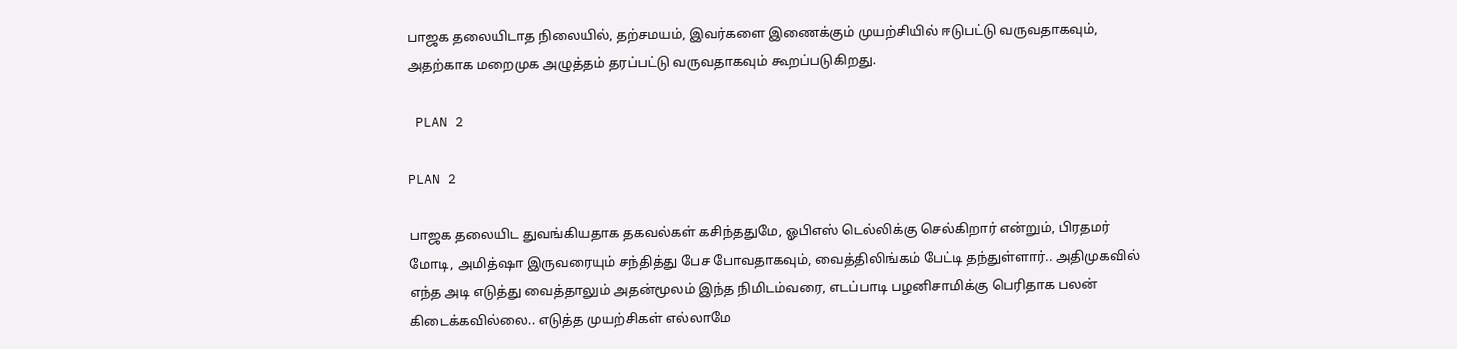பாஜக தலையிடாத நிலையில், தற்சமயம், இவர்களை இணைக்கும் முயற்சியில் ஈடுபட்டு வருவதாகவும், அதற்காக மறைமுக அழுத்தம் தரப்பட்டு வருவதாகவும் கூறப்படுகிறது.

 PLAN 2

PLAN 2

பாஜக தலையிட துவங்கியதாக தகவல்கள் கசிந்ததுமே, ஓபிஎஸ் டெல்லிக்கு செல்கிறார் என்றும், பிரதமர் மோடி, அமித்ஷா இருவரையும் சந்தித்து பேச போவதாகவும், வைத்திலிங்கம் பேட்டி தந்துள்ளார்.. அதிமுகவில் எந்த அடி எடுத்து வைத்தாலும் அதன்மூலம் இந்த நிமிடம்வரை, எடப்பாடி பழனிசாமிக்கு பெரிதாக பலன் கிடைக்கவில்லை.. எடுத்த முயற்சிகள் எல்லாமே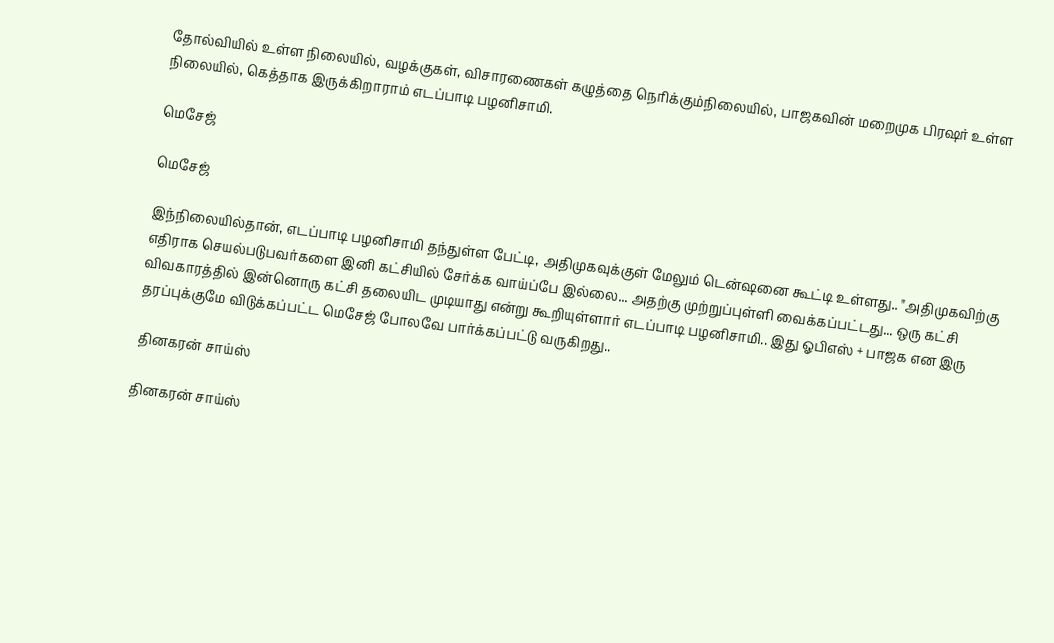தோல்வியில் உள்ள நிலையில், வழக்குகள், விசாரணைகள் கழுத்தை நெரிக்கும்நிலையில், பாஜகவின் மறைமுக பிரஷர் உள்ள நிலையில், கெத்தாக இருக்கிறாராம் எடப்பாடி பழனிசாமி.

மெசேஜ்

மெசேஜ்

இந்நிலையில்தான், எடப்பாடி பழனிசாமி தந்துள்ள பேட்டி, அதிமுகவுக்குள் மேலும் டென்ஷனை கூட்டி உள்ளது.. "அதிமுகவிற்கு எதிராக செயல்படுபவர்களை இனி கட்சியில் சேர்க்க வாய்ப்பே இல்லை... அதற்கு முற்றுப்புள்ளி வைக்கப்பட்டது... ஒரு கட்சி விவகாரத்தில் இன்னொரு கட்சி தலையிட முடியாது என்று கூறியுள்ளார் எடப்பாடி பழனிசாமி.. இது ஓபிஎஸ் + பாஜக என இரு தரப்புக்குமே விடுக்கப்பட்ட மெசேஜ் போலவே பார்க்கப்பட்டு வருகிறது..

 தினகரன் சாய்ஸ்

தினகரன் சாய்ஸ்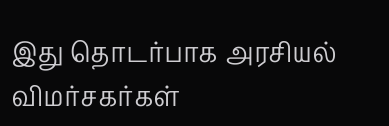இது தொடர்பாக அரசியல் விமர்சகர்கள்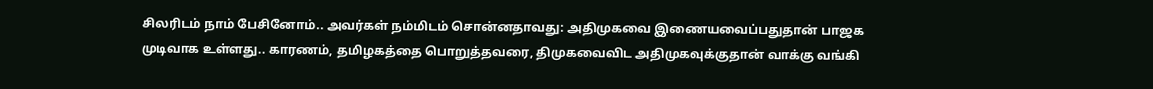சிலரிடம் நாம் பேசினோம்.. அவர்கள் நம்மிடம் சொன்னதாவது: அதிமுகவை இணையவைப்பதுதான் பாஜக முடிவாக உள்ளது.. காரணம், தமிழகத்தை பொறுத்தவரை, திமுகவைவிட அதிமுகவுக்குதான் வாக்கு வங்கி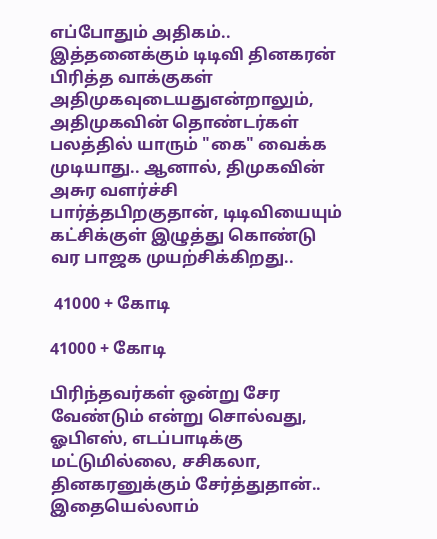எப்போதும் அதிகம்.. இத்தனைக்கும் டிடிவி தினகரன் பிரித்த வாக்குகள் அதிமுகவுடையதுஎன்றாலும், அதிமுகவின் தொண்டர்கள் பலத்தில் யாரும் "கை" வைக்க முடியாது.. ஆனால், திமுகவின் அசுர வளர்ச்சி பார்த்தபிறகுதான், டிடிவியையும் கட்சிக்குள் இழுத்து கொண்டு வர பாஜக முயற்சிக்கிறது..

 41000 + கோடி

41000 + கோடி

பிரிந்தவர்கள் ஒன்று சேர வேண்டும் என்று சொல்வது, ஓபிஎஸ், எடப்பாடிக்கு மட்டுமில்லை, சசிகலா, தினகரனுக்கும் சேர்த்துதான்.. இதையெல்லாம்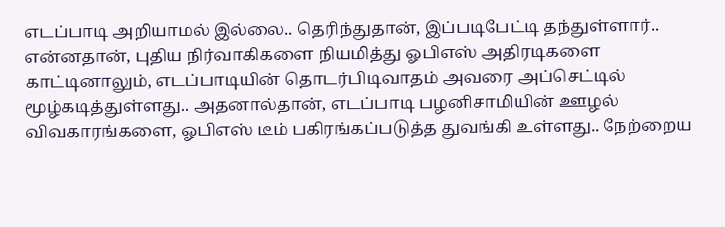எடப்பாடி அறியாமல் இல்லை.. தெரிந்துதான், இப்படிபேட்டி தந்துள்ளார்.. என்னதான், புதிய நிர்வாகிகளை நியமித்து ஓபிஎஸ் அதிரடிகளை காட்டினாலும், எடப்பாடியின் தொடர்பிடிவாதம் அவரை அப்செட்டில் மூழ்கடித்துள்ளது.. அதனால்தான், எடப்பாடி பழனிசாமியின் ஊழல் விவகாரங்களை, ஓபிஎஸ் டீம் பகிரங்கப்படுத்த துவங்கி உள்ளது.. நேற்றைய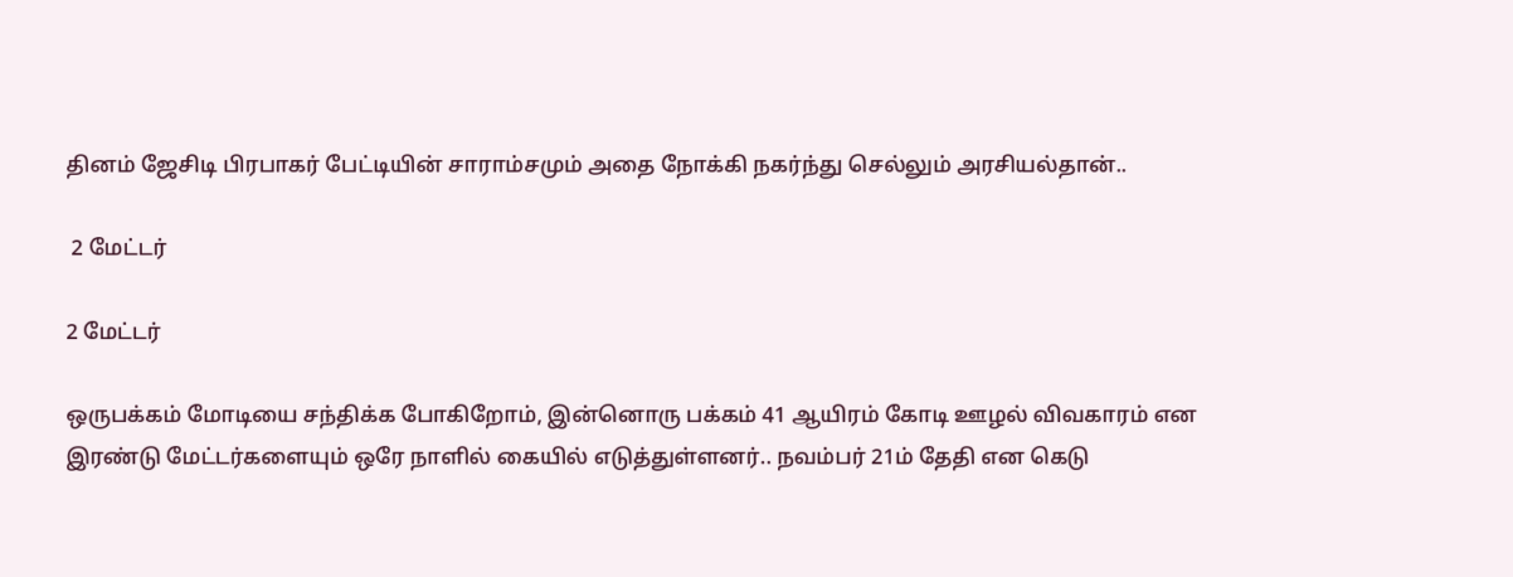தினம் ஜேசிடி பிரபாகர் பேட்டியின் சாராம்சமும் அதை நோக்கி நகர்ந்து செல்லும் அரசியல்தான்..

 2 மேட்டர்

2 மேட்டர்

ஒருபக்கம் மோடியை சந்திக்க போகிறோம், இன்னொரு பக்கம் 41 ஆயிரம் கோடி ஊழல் விவகாரம் என இரண்டு மேட்டர்களையும் ஒரே நாளில் கையில் எடுத்துள்ளனர்.. நவம்பர் 21ம் தேதி என கெடு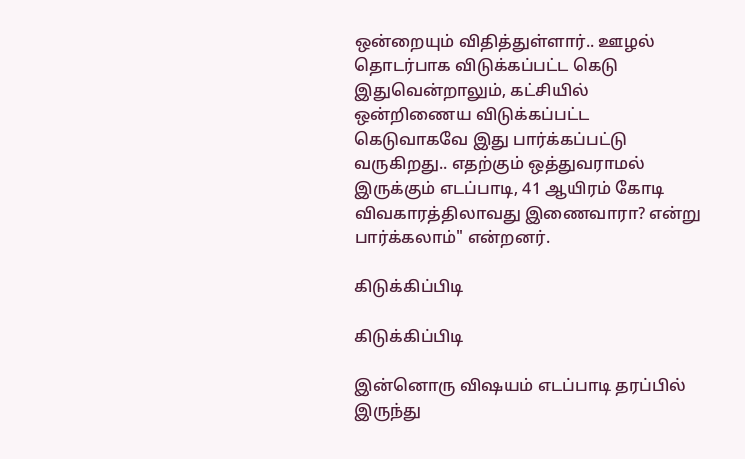ஒன்றையும் விதித்துள்ளார்.. ஊழல் தொடர்பாக விடுக்கப்பட்ட கெடு இதுவென்றாலும், கட்சியில் ஒன்றிணைய விடுக்கப்பட்ட கெடுவாகவே இது பார்க்கப்பட்டு வருகிறது.. எதற்கும் ஒத்துவராமல் இருக்கும் எடப்பாடி, 41 ஆயிரம் கோடி விவகாரத்திலாவது இணைவாரா? என்று பார்க்கலாம்" என்றனர்.

கிடுக்கிப்பிடி

கிடுக்கிப்பிடி

இன்னொரு விஷயம் எடப்பாடி தரப்பில் இருந்து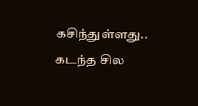கசிந்துள்ளது.. கடந்த சில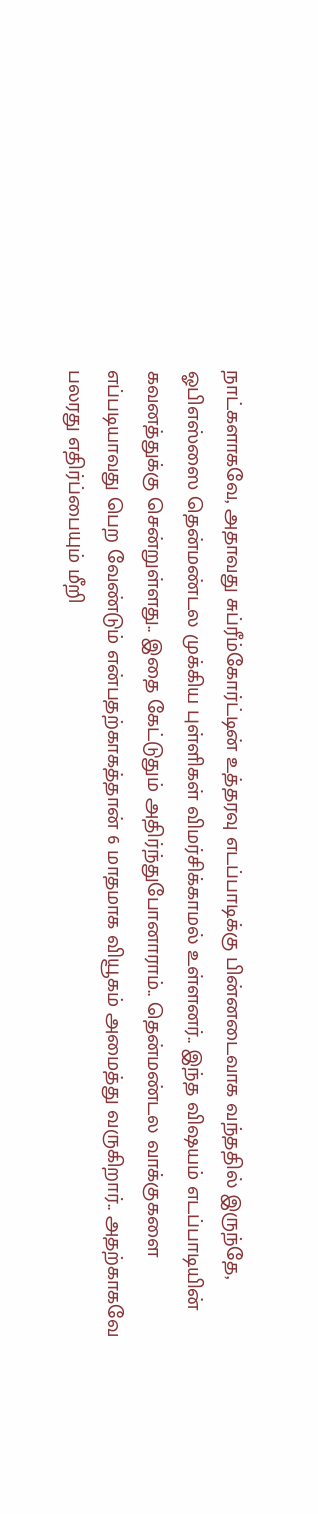நாட்களாகவே, அதாவது சுப்ரீம்கோர்ட்டின் உத்தரவு எடப்பாடிக்கு பின்னடைவாக வந்ததில் இருந்தே, ஓபிஎஸ்ஸை தென்மண்டல முக்கிய புள்ளிகள் விமர்சிக்காமல் உள்ளனர்.. இந்த விஷயம் எடப்பாடியின் கவனத்துக்கு சென்றுள்ளது.. இதை கேட்டுதும் அதிர்ந்துபோனாராம்.. தென்மண்டல வாக்குகளை எப்படியாவது பெற வேண்டும் என்பதற்காகத்தான் 6 மாதமாக வியூகம் அமைத்து வருகிறார்.. அதற்காகவே பலரது எதிர்ப்பையும் மீறி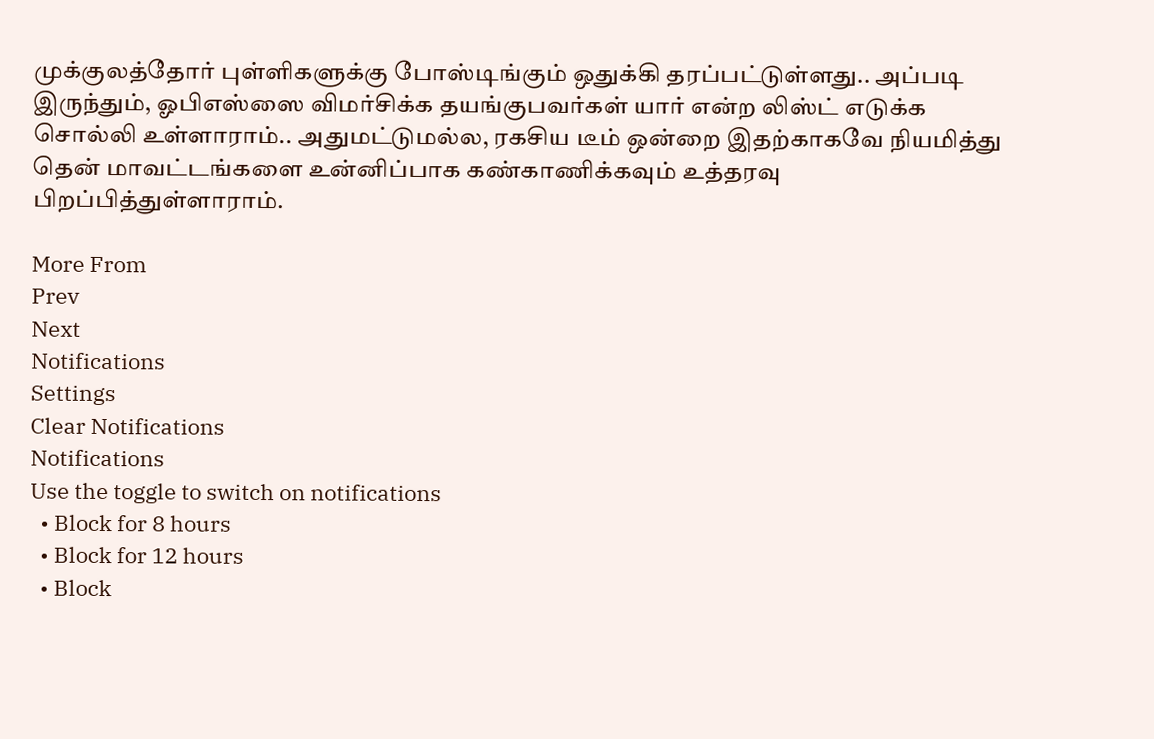முக்குலத்தோர் புள்ளிகளுக்கு போஸ்டிங்கும் ஒதுக்கி தரப்பட்டுள்ளது.. அப்படி இருந்தும், ஓபிஎஸ்ஸை விமர்சிக்க தயங்குபவர்கள் யார் என்ற லிஸ்ட் எடுக்க சொல்லி உள்ளாராம்.. அதுமட்டுமல்ல, ரகசிய டீம் ஒன்றை இதற்காகவே நியமித்து தென் மாவட்டங்களை உன்னிப்பாக கண்காணிக்கவும் உத்தரவு பிறப்பித்துள்ளாராம்.

More From
Prev
Next
Notifications
Settings
Clear Notifications
Notifications
Use the toggle to switch on notifications
  • Block for 8 hours
  • Block for 12 hours
  • Block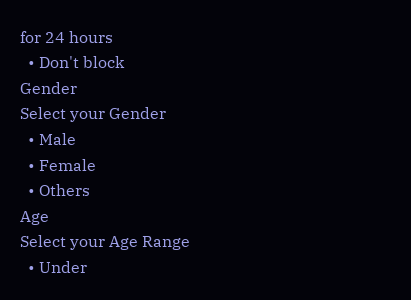for 24 hours
  • Don't block
Gender
Select your Gender
  • Male
  • Female
  • Others
Age
Select your Age Range
  • Under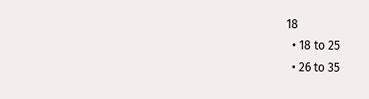18
  • 18 to 25
  • 26 to 35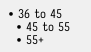• 36 to 45
  • 45 to 55
  • 55+